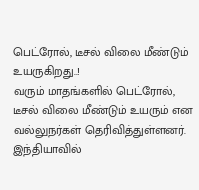பெட்ரோல், டீசல் விலை மீண்டும் உயருகிறது..!
வரும் மாதங்களில் பெட்ரோல், டீசல் விலை மீண்டும் உயரும் என வல்லுநர்கள் தெரிவித்துள்ளனர். இந்தியாவில்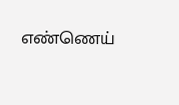எண்ணெய்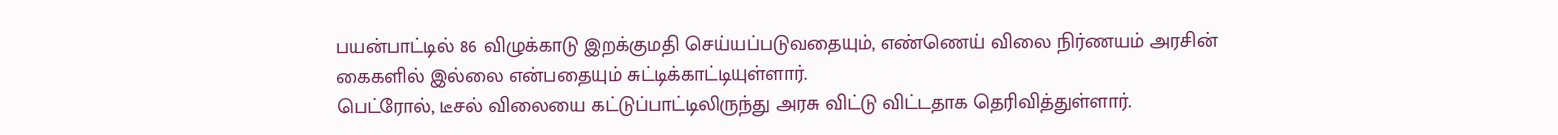பயன்பாட்டில் 86 விழுக்காடு இறக்குமதி செய்யப்படுவதையும், எண்ணெய் விலை நிர்ணயம் அரசின் கைகளில் இல்லை என்பதையும் சுட்டிக்காட்டியுள்ளார்.
பெட்ரோல், டீசல் விலையை கட்டுப்பாட்டிலிருந்து அரசு விட்டு விட்டதாக தெரிவித்துள்ளார்.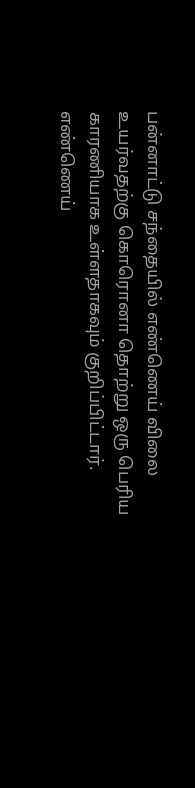பன்னாட்டு சந்தையில் எண்ணெய் விலை உயர்வதற்கு கொரொனா தொற்று ஒரு பெரிய காரணியாக உள்ளதாகவும் குறிப்பிட்டார்.
எண்ணெய்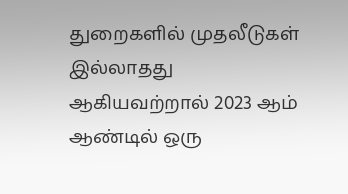துறைகளில் முதலீடுகள் இல்லாதது ஆகியவற்றால் 2023 ஆம் ஆண்டில் ஒரு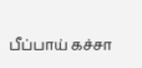பீப்பாய் கச்சா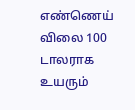எண்ணெய் விலை 100 டாலராக உயரும்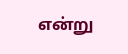என்று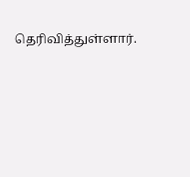தெரிவித்துள்ளார்.